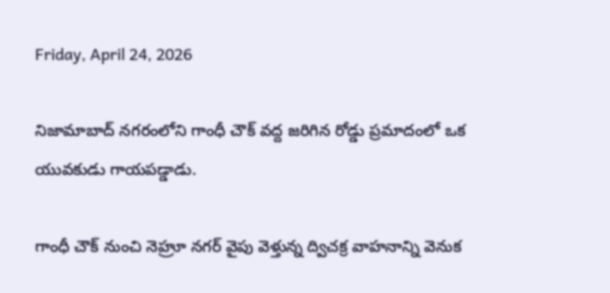Friday, April 24, 2026

నిజామాబాద్ నగరంలోని గాంధీ చౌక్ వద్ద జరిగిన రోడ్డు ప్రమాదంలో ఒక యువకుడు గాయపడ్డాడు.

గాంధీ చౌక్ నుంచి నెహ్రూ నగర్ వైపు వెళ్తున్న ద్విచక్ర వాహనాన్ని వెనుక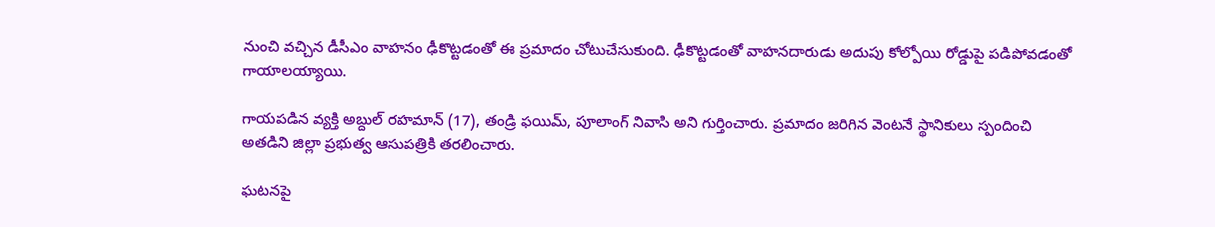నుంచి వచ్చిన డీసీఎం వాహనం ఢీకొట్టడంతో ఈ ప్రమాదం చోటుచేసుకుంది. ఢీకొట్టడంతో వాహనదారుడు అదుపు కోల్పోయి రోడ్డుపై పడిపోవడంతో గాయాలయ్యాయి.

గాయపడిన వ్యక్తి అబ్దుల్ రహమాన్ (17), తండ్రి ఫయిమ్, పూలాంగ్ నివాసి అని గుర్తించారు. ప్రమాదం జరిగిన వెంటనే స్థానికులు స్పందించి అతడిని జిల్లా ప్రభుత్వ ఆసుపత్రికి తరలించారు.

ఘటనపై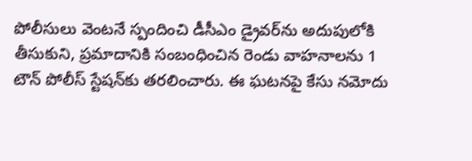పోలీసులు వెంటనే స్పందించి డీసీఎం డ్రైవర్‌ను అదుపులోకి తీసుకుని, ప్రమాదానికి సంబంధించిన రెండు వాహనాలను 1 టౌన్ పోలీస్ స్టేషన్‌కు తరలించారు. ఈ ఘటనపై కేసు నమోదు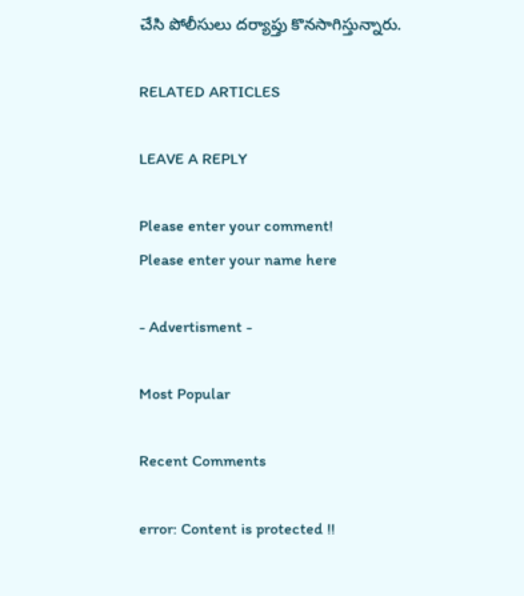చేసి పోలీసులు దర్యాప్తు కొనసాగిస్తున్నారు.

RELATED ARTICLES

LEAVE A REPLY

Please enter your comment!
Please enter your name here

- Advertisment -

Most Popular

Recent Comments

error: Content is protected !!